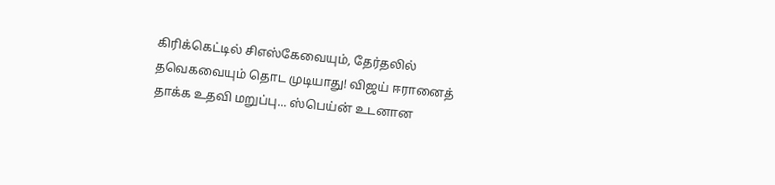கிரிக்கெட்டில் சிஎஸ்கேவையும், தேர்தலில் தவெகவையும் தொட முடியாது! விஜய் ஈரானைத் தாக்க உதவி மறுப்பு... ஸ்பெய்ன் உடனான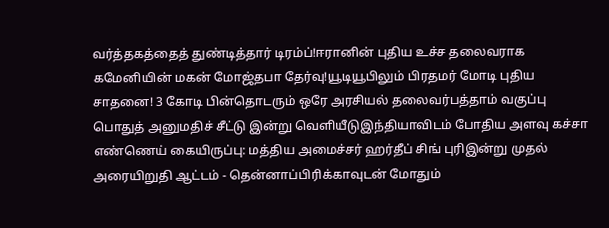வர்த்தகத்தைத் துண்டித்தார் டிரம்ப்!ஈரானின் புதிய உச்ச தலைவராக கமேனியின் மகன் மோஜ்தபா தேர்வு!யூடியூபிலும் பிரதமர் மோடி புதிய சாதனை! 3 கோடி பின்தொடரும் ஒரே அரசியல் தலைவர்பத்தாம் வகுப்பு பொதுத் அனுமதிச் சீட்டு இன்று வெளியீடுஇந்தியாவிடம் போதிய அளவு கச்சா எண்ணெய் கையிருப்பு: மத்திய அமைச்சர் ஹர்தீப் சிங் புரிஇன்று முதல் அரையிறுதி ஆட்டம் - தென்னாப்பிரிக்காவுடன் மோதும்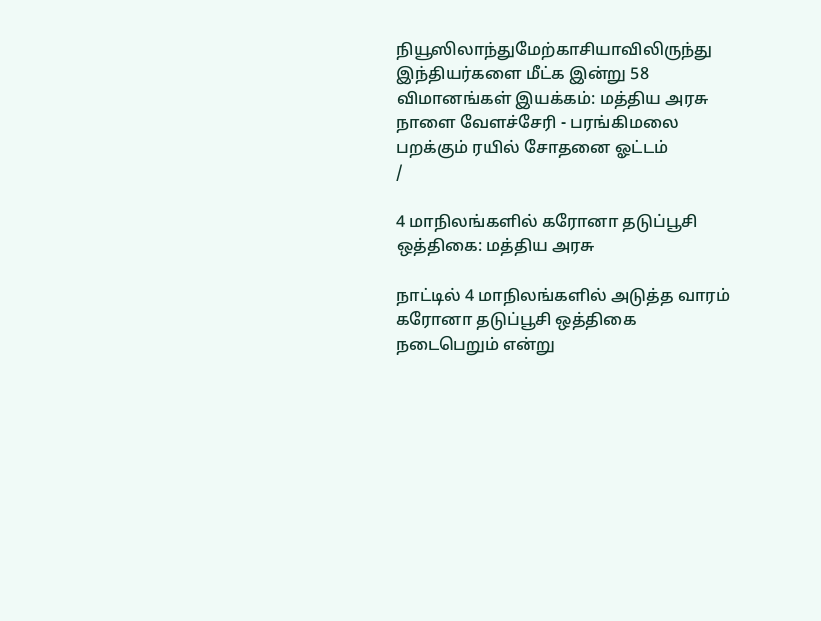நியூஸிலாந்துமேற்காசியாவிலிருந்து இந்தியர்களை மீட்க இன்று 58 விமானங்கள் இயக்கம்: மத்திய அரசு நாளை வேளச்சேரி - பரங்கிமலை பறக்கும் ரயில் சோதனை ஓட்டம்
/

4 மாநிலங்களில் கரோனா தடுப்பூசி ஒத்திகை: மத்திய அரசு

நாட்டில் 4 மாநிலங்களில் அடுத்த வாரம் கரோனா தடுப்பூசி ஒத்திகை நடைபெறும் என்று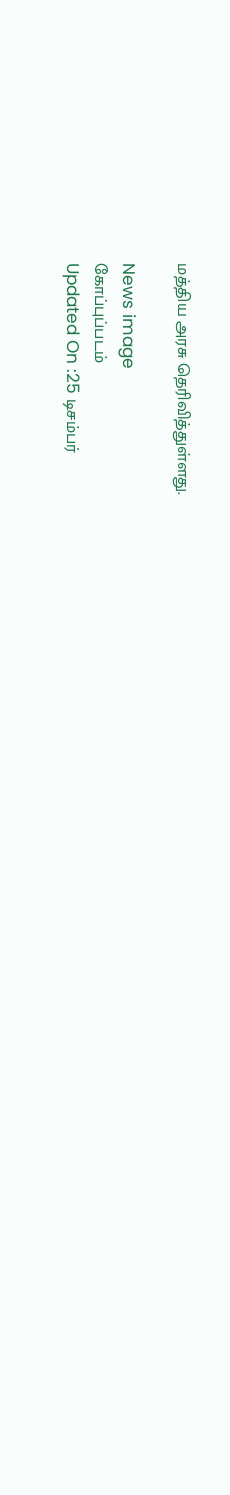மத்திய அரசு தெரிவித்துள்ளது.

News image
கோப்புப்படம்
Updated On :25 டிசம்பர்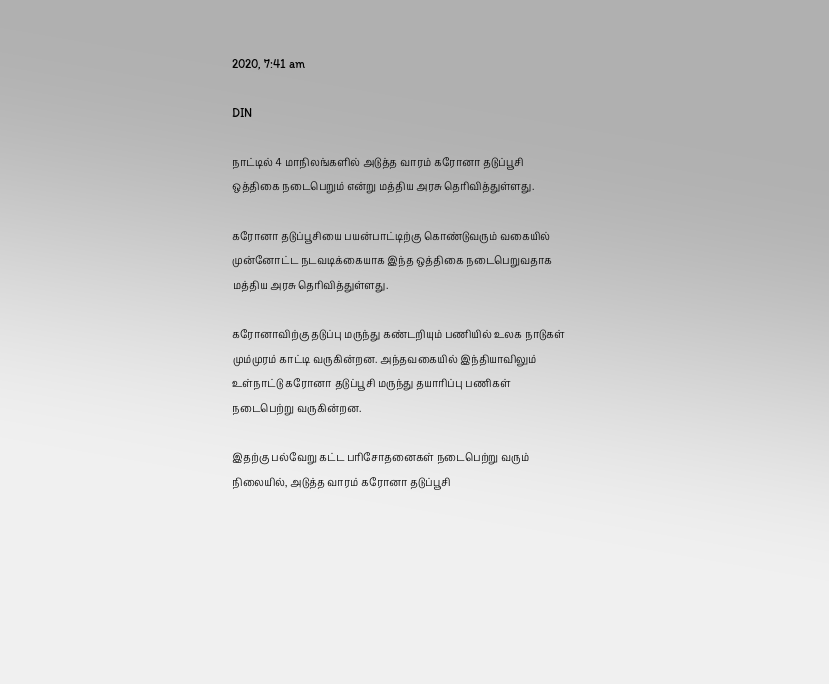2020, 7:41 am

DIN

நாட்டில் 4 மாநிலங்களில் அடுத்த வாரம் கரோனா தடுப்பூசி ஒத்திகை நடைபெறும் என்று மத்திய அரசு தெரிவித்துள்ளது.

கரோனா தடுப்பூசியை பயன்பாட்டிற்கு கொண்டுவரும் வகையில் முன்னோட்ட நடவடிக்கையாக இந்த ஒத்திகை நடைபெறுவதாக மத்திய அரசு தெரிவித்துள்ளது.

கரோனாவிற்கு தடுப்பு மருந்து கண்டறியும் பணியில் உலக நாடுகள் மும்முரம் காட்டி வருகின்றன. அந்தவகையில் இந்தியாவிலும் உள்நாட்டு கரோனா தடுப்பூசி மருந்து தயாரிப்பு பணிகள் நடைபெற்று வருகின்றன.

இதற்கு பல்வேறு கட்ட பரிசோதனைகள் நடைபெற்று வரும் நிலையில், அடுத்த வாரம் கரோனா தடுப்பூசி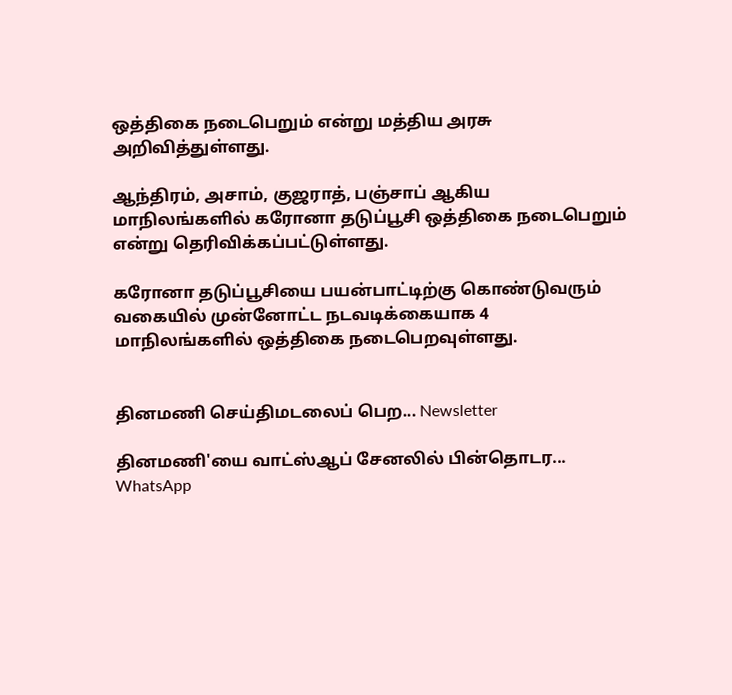ஒத்திகை நடைபெறும் என்று மத்திய அரசு அறிவித்துள்ளது.

ஆந்திரம், அசாம், குஜராத், பஞ்சாப் ஆகிய மாநிலங்களில் கரோனா தடுப்பூசி ஒத்திகை நடைபெறும் என்று தெரிவிக்கப்பட்டுள்ளது.

கரோனா தடுப்பூசியை பயன்பாட்டிற்கு கொண்டுவரும் வகையில் முன்னோட்ட நடவடிக்கையாக 4 மாநிலங்களில் ஒத்திகை நடைபெறவுள்ளது.


தினமணி செய்திமடலைப் பெற... Newsletter

தினமணி'யை வாட்ஸ்ஆப் சேனலில் பின்தொடர... WhatsApp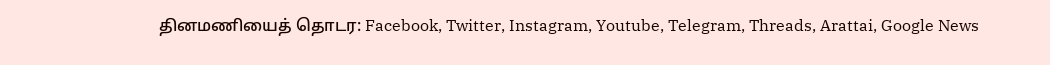தினமணியைத் தொடர: Facebook, Twitter, Instagram, Youtube, Telegram, Threads, Arattai, Google News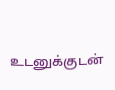உடனுக்குடன்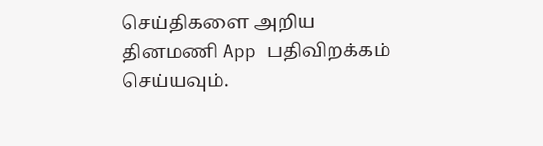செய்திகளை அறிய தினமணி App பதிவிறக்கம் செய்யவும்.